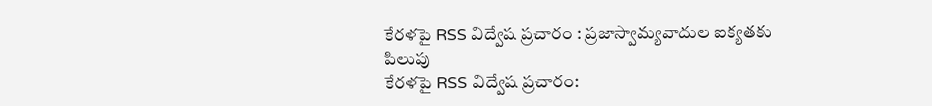కేరళపై RSS విద్వేష ప్రచారం : ప్రజాస్వామ్యవాదుల ఐక్యతకు పిలుపు
కేరళపై RSS విద్వేష ప్రచారం: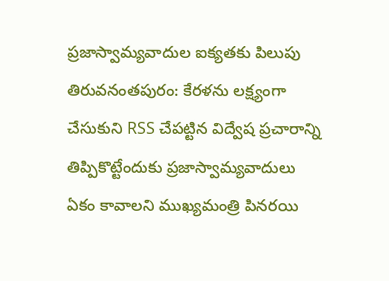ప్రజాస్వామ్యవాదుల ఐక్యతకు పిలుపు తిరువనంతపురం: కేరళను లక్ష్యంగా చేసుకుని RSS చేపట్టిన విద్వేష ప్రచారాన్ని తిప్పికొట్టేందుకు ప్రజాస్వామ్యవాదులు ఏకం కావాలని ముఖ్యమంత్రి పినరయి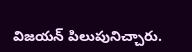విజయన్ పిలుపునిచ్చారు.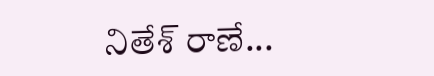నితేశ్ రాణే...